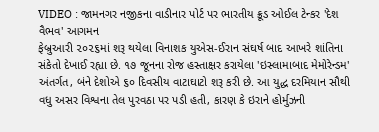VIDEO : જામનગર નજીકના વાડીનાર પોર્ટ પર ભારતીય ક્રૂડ ઓઈલ ટેન્કર 'દેશ વૈભવ' આગમન
ફેબ્રુઆરી ૨૦૨૬માં શરૂ થયેલા વિનાશક યુએસ-ઈરાન સંઘર્ષ બાદ આખરે શાંતિના સંકેતો દેખાઈ રહ્યા છે. ૧૭ જૂનના રોજ હસ્તાક્ષર કરાયેલા 'ઇસ્લામાબાદ મેમોરેન્ડમ' અંતર્ગત, બંને દેશોએ ૬૦ દિવસીય વાટાઘાટો શરૂ કરી છે. આ યુદ્ધ દરમિયાન સૌથી વધુ અસર વિશ્વના તેલ પુરવઠા પર પડી હતી, કારણ કે ઇરાને હોર્મુઝની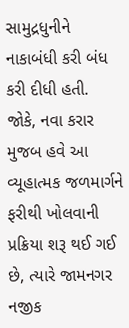સામુદ્રધુનીને નાકાબંધી કરી બંધ કરી દીધી હતી. જોકે, નવા કરાર મુજબ હવે આ વ્યૂહાત્મક જળમાર્ગને ફરીથી ખોલવાની પ્રક્રિયા શરૂ થઈ ગઈ છે, ત્યારે જામનગર નજીક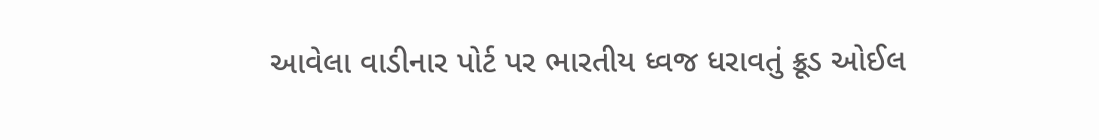આવેલા વાડીનાર પોર્ટ પર ભારતીય ધ્વજ ધરાવતું ક્રૂડ ઓઈલ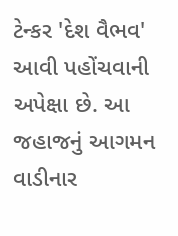ટેન્કર 'દેશ વૈભવ' આવી પહોંચવાની અપેક્ષા છે. આ જહાજનું આગમન વાડીનાર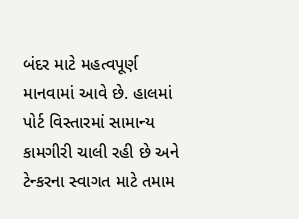બંદર માટે મહત્વપૂર્ણ માનવામાં આવે છે. હાલમાં પોર્ટ વિસ્તારમાં સામાન્ય કામગીરી ચાલી રહી છે અને ટેન્કરના સ્વાગત માટે તમામ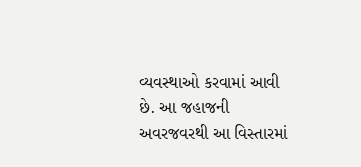વ્યવસ્થાઓ કરવામાં આવી છે. આ જહાજની અવરજવરથી આ વિસ્તારમાં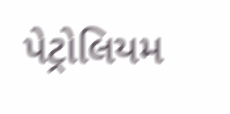પેટ્રોલિયમ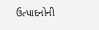ઉત્પાદનોની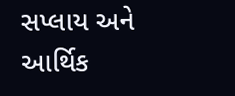સપ્લાય અને આર્થિક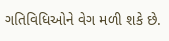ગતિવિધિઓને વેગ મળી શકે છે.